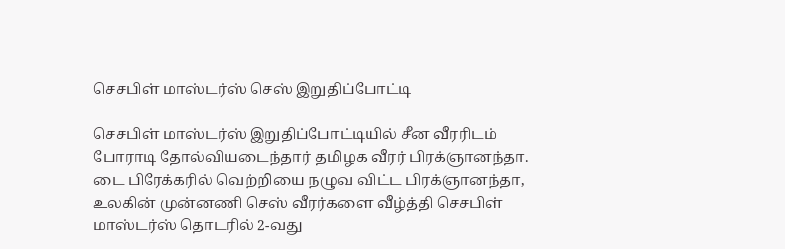செசபிள் மாஸ்டர்ஸ் செஸ் இறுதிப்போட்டி

செசபிள் மாஸ்டர்ஸ் இறுதிப்போட்டியில் சீன வீரரிடம் போராடி தோல்வியடைந்தார் தமிழக வீரர் பிரக்ஞானந்தா. டை பிரேக்கரில் வெற்றியை நழுவ விட்ட பிரக்ஞானந்தா, உலகின் முன்னணி செஸ் வீரர்களை வீழ்த்தி செசபிள் மாஸ்டர்ஸ் தொடரில் 2-வது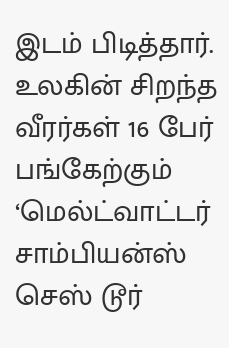இடம் பிடித்தார்.
உலகின் சிறந்த வீரர்கள் 16 பேர் பங்கேற்கும் ‘மெல்ட்வாட்டர் சாம்பியன்ஸ் செஸ் டூர்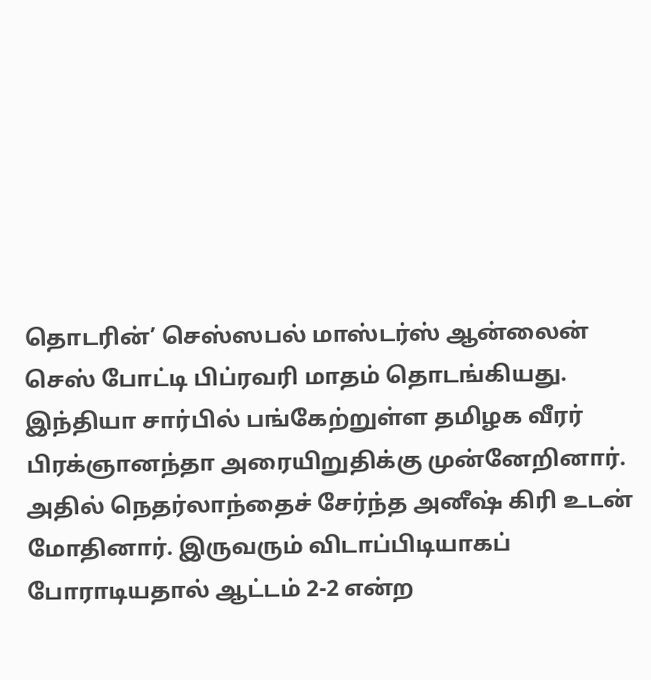தொடரின்’ செஸ்ஸபல் மாஸ்டர்ஸ் ஆன்லைன் செஸ் போட்டி பிப்ரவரி மாதம் தொடங்கியது. இந்தியா சார்பில் பங்கேற்றுள்ள தமிழக வீரர் பிரக்ஞானந்தா அரையிறுதிக்கு முன்னேறினார். அதில் நெதர்லாந்தைச் சேர்ந்த அனீஷ் கிரி உடன் மோதினார். இருவரும் விடாப்பிடியாகப் போராடியதால் ஆட்டம் 2-2 என்ற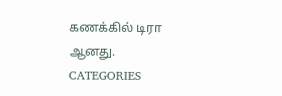கணக்கில் டிரா ஆனது.
CATEGORIES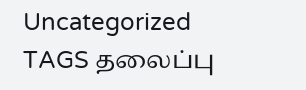Uncategorized
TAGS தலைப்பு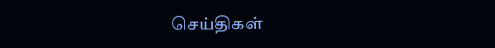செய்திகள்